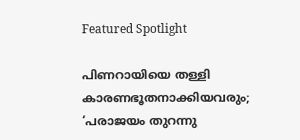Featured Spotlight

പിണറായിയെ തള്ളി കാരണഭൂതനാക്കിയവരും; ‘പരാജയം തുറന്നു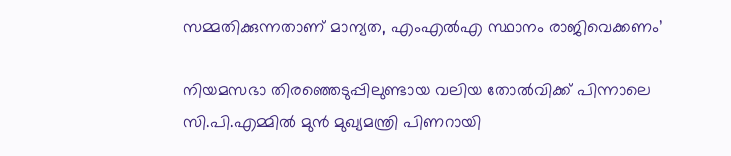സമ്മതിക്കുന്നതാണ് മാന്യത, എംഎല്‍എ സ്ഥാനം രാജിവെക്കണം’

നിയമസഭാ തിരഞ്ഞെടുപ്പിലുണ്ടായ വലിയ തോൽവിക്ക് പിന്നാലെ സി.പി.എമ്മിൽ മുൻ മുഖ്യമന്ത്രി പിണറായി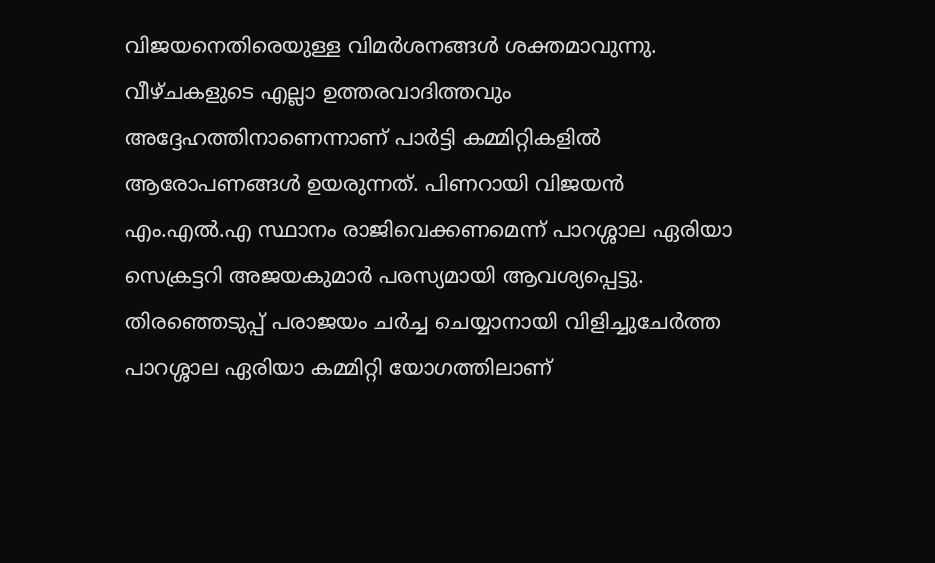വിജയനെതിരെയുള്ള വിമർശനങ്ങൾ ശക്തമാവുന്നു. വീഴ്ചകളുടെ എല്ലാ ഉത്തരവാദിത്തവും അദ്ദേഹത്തിനാണെന്നാണ് പാര്‍ട്ടി കമ്മിറ്റികളില്‍ ആരോപണങ്ങള്‍ ഉയരുന്നത്. പിണറായി വിജയൻ എം.എൽ.എ സ്ഥാനം രാജിവെക്കണമെന്ന് പാറശ്ശാല ഏരിയാ സെക്രട്ടറി അജയകുമാർ പരസ്യമായി ആവശ്യപ്പെട്ടു. തിരഞ്ഞെടുപ്പ് പരാജയം ചർച്ച ചെയ്യാനായി വിളിച്ചുചേർത്ത പാറശ്ശാല ഏരിയാ കമ്മിറ്റി യോഗത്തിലാണ്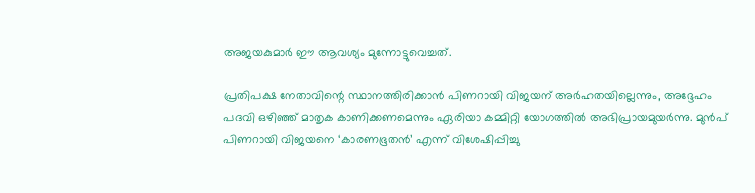അജയകുമാർ ഈ ആവശ്യം മുന്നോട്ടുവെച്ചത്.

പ്രതിപക്ഷ നേതാവിന്റെ സ്ഥാനത്തിരിക്കാൻ പിണറായി വിജയന് അർഹതയില്ലെന്നും, അദ്ദേഹം പദവി ഒഴിഞ്ഞ് മാതൃക കാണിക്കണമെന്നും ഏരിയാ കമ്മിറ്റി യോഗത്തിൽ അഭിപ്രായമുയർന്നു. മുൻപ് പിണറായി വിജയനെ ‘കാരണഭൂതൻ’ എന്ന് വിശേഷിപ്പിച്ചു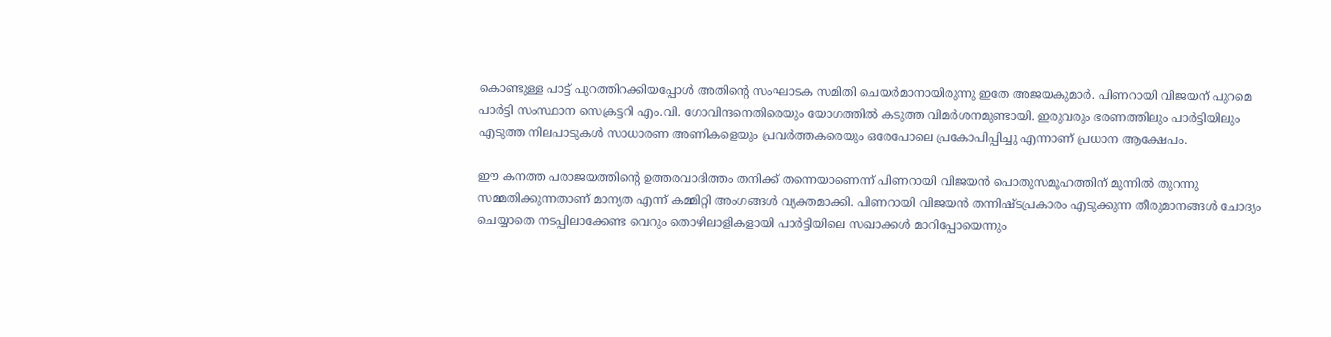കൊണ്ടുള്ള പാട്ട് പുറത്തിറക്കിയപ്പോൾ അതിന്റെ സംഘാടക സമിതി ചെയർമാനായിരുന്നു ഇതേ അജയകുമാർ. പിണറായി വിജയന് പുറമെ പാർട്ടി സംസ്ഥാന സെക്രട്ടറി എം.വി. ഗോവിന്ദനെതിരെയും യോഗത്തിൽ കടുത്ത വിമർശനമുണ്ടായി. ഇരുവരും ഭരണത്തിലും പാർട്ടിയിലും എടുത്ത നിലപാടുകൾ സാധാരണ അണികളെയും പ്രവർത്തകരെയും ഒരേപോലെ പ്രകോപിപ്പിച്ചു എന്നാണ് പ്രധാന ആക്ഷേപം.

ഈ കനത്ത പരാജയത്തിന്റെ ഉത്തരവാദിത്തം തനിക്ക് തന്നെയാണെന്ന് പിണറായി വിജയൻ പൊതുസമൂഹത്തിന് മുന്നിൽ തുറന്നു സമ്മതിക്കുന്നതാണ് മാന്യത എന്ന് കമ്മിറ്റി അംഗങ്ങൾ വ്യക്തമാക്കി. പിണറായി വിജയൻ തന്നിഷ്ടപ്രകാരം എടുക്കുന്ന തീരുമാനങ്ങൾ ചോദ്യം ചെയ്യാതെ നടപ്പിലാക്കേണ്ട വെറും തൊഴിലാളികളായി പാർട്ടിയിലെ സഖാക്കൾ മാറിപ്പോയെന്നും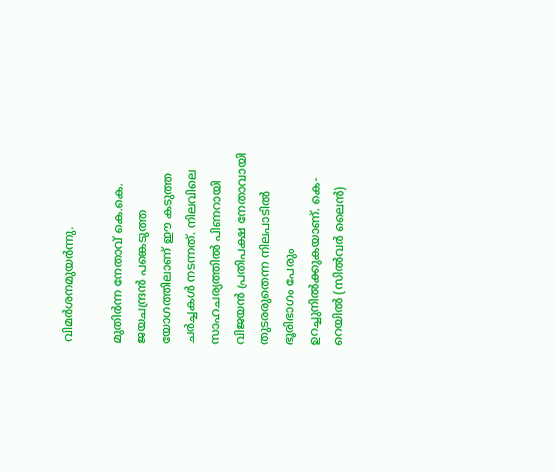വിമർശനമുയർന്നു.

മുതിർന്ന നേതാവ് കെ.കെ. ജയചന്ദ്രൻ പങ്കെടുത്ത യോഗത്തിലാണ് ഈ കടുത്ത ചർച്ചകൾ നടന്നത്. നിലവിലെ സാഹചര്യത്തിൽ പിണറായി വിജയൻ പ്രതിപക്ഷ നേതാവായി തുടരരുതെന്ന നിലപാടിൽ ഭൂരിഭാഗം പേരും ഉറച്ചുനിൽക്കുകയാണ്. കെ-റെയിൽ (സിൽവർ ലൈൻ)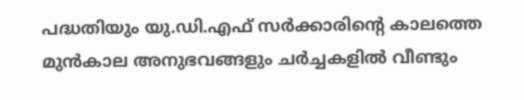പദ്ധതിയും യു.ഡി.എഫ് സർക്കാരിന്റെ കാലത്തെ മുൻകാല അനുഭവങ്ങളും ചർച്ചകളിൽ വീണ്ടും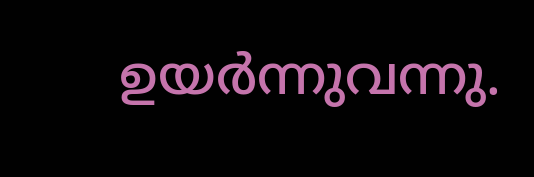ഉയർന്നുവന്നു.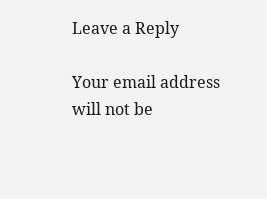Leave a Reply

Your email address will not be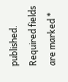published. Required fields are marked *